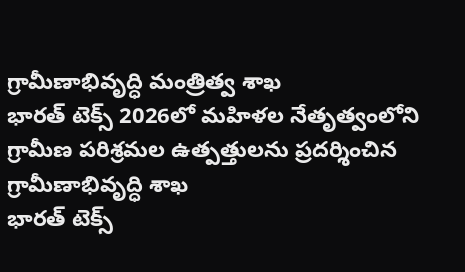గ్రామీణాభివృద్ధి మంత్రిత్వ శాఖ
భారత్ టెక్స్ 2026లో మహిళల నేతృత్వంలోని గ్రామీణ పరిశ్రమల ఉత్పత్తులను ప్రదర్శించిన గ్రామీణాభివృద్ధి శాఖ
భారత్ టెక్స్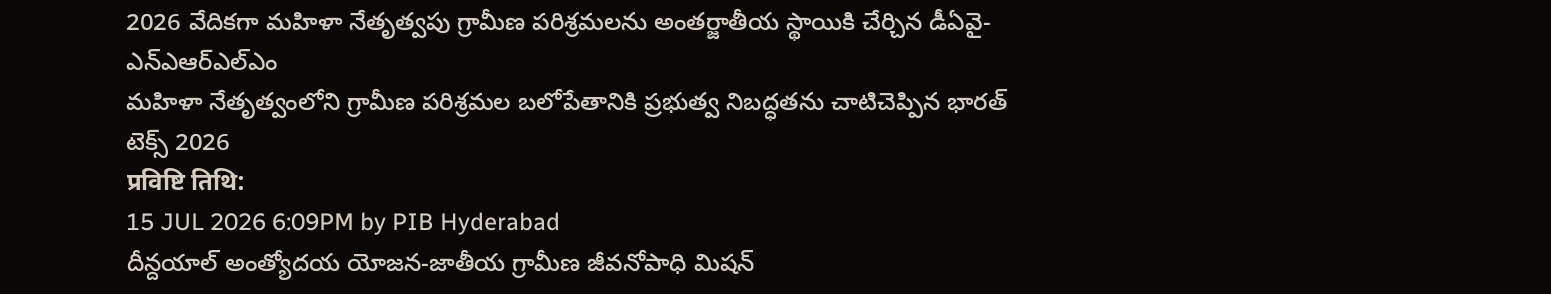2026 వేదికగా మహిళా నేతృత్వపు గ్రామీణ పరిశ్రమలను అంతర్జాతీయ స్థాయికి చేర్చిన డీఏవై-ఎన్ఎఆర్ఎల్ఎం
మహిళా నేతృత్వంలోని గ్రామీణ పరిశ్రమల బలోపేతానికి ప్రభుత్వ నిబద్ధతను చాటిచెప్పిన భారత్ టెక్స్ 2026
प्रविष्टि तिथि:
15 JUL 2026 6:09PM by PIB Hyderabad
దీన్దయాల్ అంత్యోదయ యోజన-జాతీయ గ్రామీణ జీవనోపాధి మిషన్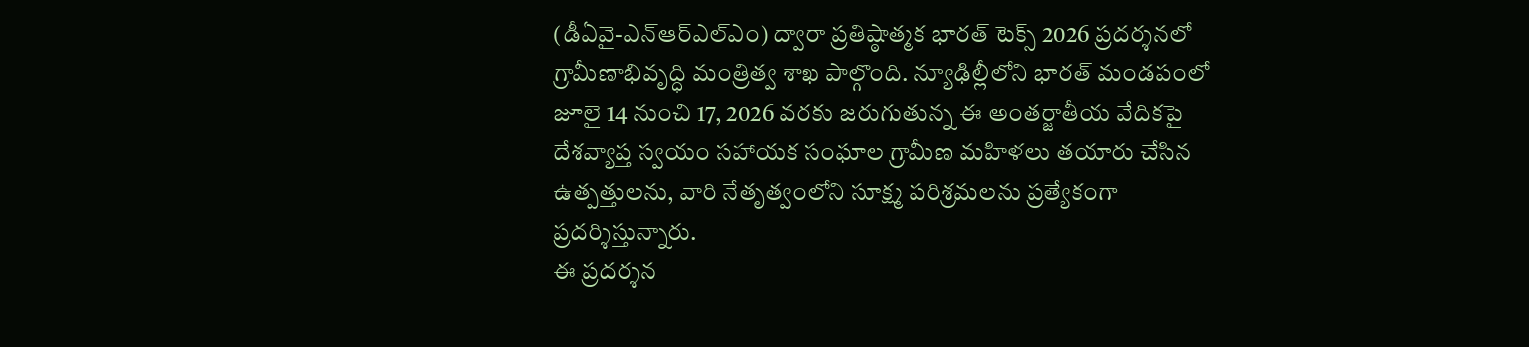(డీఏవై-ఎన్ఆర్ఎల్ఎం) ద్వారా ప్రతిష్ఠాత్మక భారత్ టెక్స్ 2026 ప్రదర్శనలో గ్రామీణాభివృద్ధి మంత్రిత్వ శాఖ పాల్గొంది. న్యూఢిల్లీలోని భారత్ మండపంలో జూలై 14 నుంచి 17, 2026 వరకు జరుగుతున్న ఈ అంతర్జాతీయ వేదికపై దేశవ్యాప్త స్వయం సహాయక సంఘాల గ్రామీణ మహిళలు తయారు చేసిన ఉత్పత్తులను, వారి నేతృత్వంలోని సూక్ష్మ పరిశ్రమలను ప్రత్యేకంగా ప్రదర్శిస్తున్నారు.
ఈ ప్రదర్శన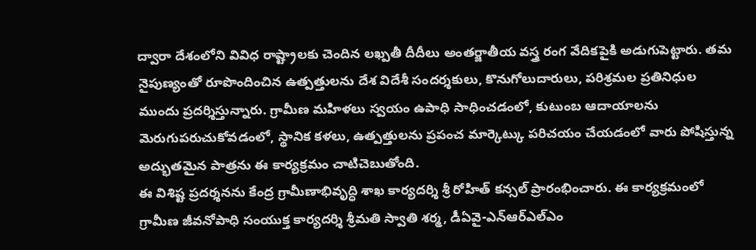ద్వారా దేశంలోని వివిధ రాష్ట్రాలకు చెందిన లఖ్పతీ దీదీలు అంతర్జాతీయ వస్త్ర రంగ వేదికపైకి అడుగుపెట్టారు. తమ నైపుణ్యంతో రూపొందించిన ఉత్పత్తులను దేశ విదేశీ సందర్శకులు, కొనుగోలుదారులు, పరిశ్రమల ప్రతినిధుల ముందు ప్రదర్శిస్తున్నారు. గ్రామీణ మహిళలు స్వయం ఉపాధి సాధించడంలో, కుటుంబ ఆదాయాలను మెరుగుపరుచుకోవడంలో, స్థానిక కళలు, ఉత్పత్తులను ప్రపంచ మార్కెట్కు పరిచయం చేయడంలో వారు పోషిస్తున్న అద్భుతమైన పాత్రను ఈ కార్యక్రమం చాటిచెబుతోంది.
ఈ విశిష్ట ప్రదర్శనను కేంద్ర గ్రామీణాభివృద్ధి శాఖ కార్యదర్శి శ్రీ రోహిత్ కన్సల్ ప్రారంభించారు. ఈ కార్యక్రమంలో గ్రామీణ జీవనోపాధి సంయుక్త కార్యదర్శి శ్రీమతి స్వాతి శర్మ, డీఏవై-ఎన్ఆర్ఎల్ఎం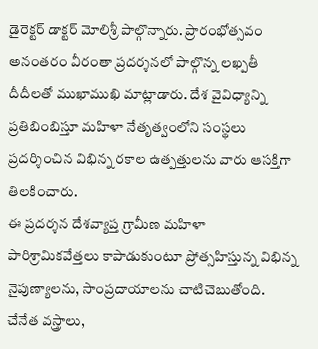డైరెక్టర్ డాక్టర్ మోలిశ్రీ పాల్గొన్నారు. ప్రారంభోత్సవం అనంతరం వీరంతా ప్రదర్శనలో పాల్గొన్న లఖ్పతీ దీదీలతో ముఖాముఖి మాట్లాడారు. దేశ వైవిధ్యాన్ని ప్రతిబింబిస్తూ మహిళా నేతృత్వంలోని సంస్థలు ప్రదర్శించిన విభిన్న రకాల ఉత్పత్తులను వారు ఆసక్తిగా తిలకించారు.
ఈ ప్రదర్శన దేశవ్యాప్త గ్రామీణ మహిళా పారిశ్రామికవేత్తలు కాపాడుకుంటూ ప్రోత్సహిస్తున్న విభిన్న నైపుణ్యాలను, సాంప్రదాయాలను చాటిచెబుతోంది. చేనేత వస్త్రాలు,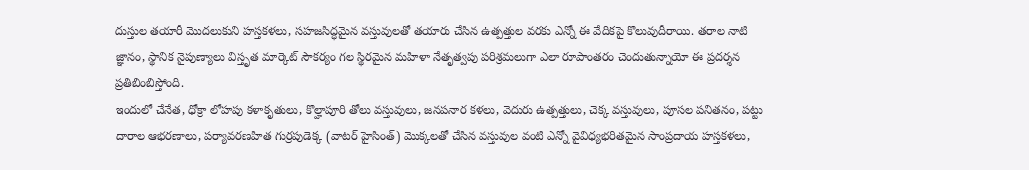దుస్తుల తయారీ మొదలుకుని హస్తకళలు, సహజసిద్ధమైన వస్తువులతో తయారు చేసిన ఉత్పత్తుల వరకు ఎన్నో ఈ వేదికపై కొలువుదీరాయి. తరాల నాటి జ్ఞానం, స్థానిక నైపుణ్యాలు విస్తృత మార్కెట్ సౌకర్యం గల స్థిరమైన మహిళా నేతృత్వపు పరిశ్రమలుగా ఎలా రూపాంతరం చెందుతున్నాయో ఈ ప్రదర్శన ప్రతిబింబిస్తోంది.
ఇందులో చేనేత, ధోక్రా లోహపు కళాకృతులు, కొల్హాపూరి తోలు వస్తువులు, జనపనార కళలు, వెదురు ఉత్పత్తులు, చెక్క వస్తువులు, పూసల పనితనం, పట్టు దారాల ఆభరణాలు, పర్యావరణహిత గుర్రపుడెక్క (వాటర్ హైసింత్) మొక్కలతో చేసిన వస్తువుల వంటి ఎన్నో వైవిధ్యభరితమైన సాంప్రదాయ హస్తకళలు,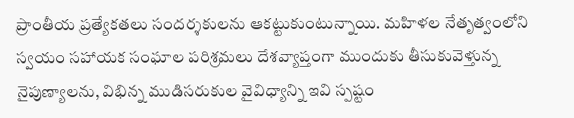ప్రాంతీయ ప్రత్యేకతలు సందర్శకులను ఆకట్టుకుంటున్నాయి. మహిళల నేతృత్వంలోని స్వయం సహాయక సంఘాల పరిశ్రమలు దేశవ్యాప్తంగా ముందుకు తీసుకువెళ్తున్న నైపుణ్యాలను, విభిన్న ముడిసరుకుల వైవిధ్యాన్ని ఇవి స్పష్టం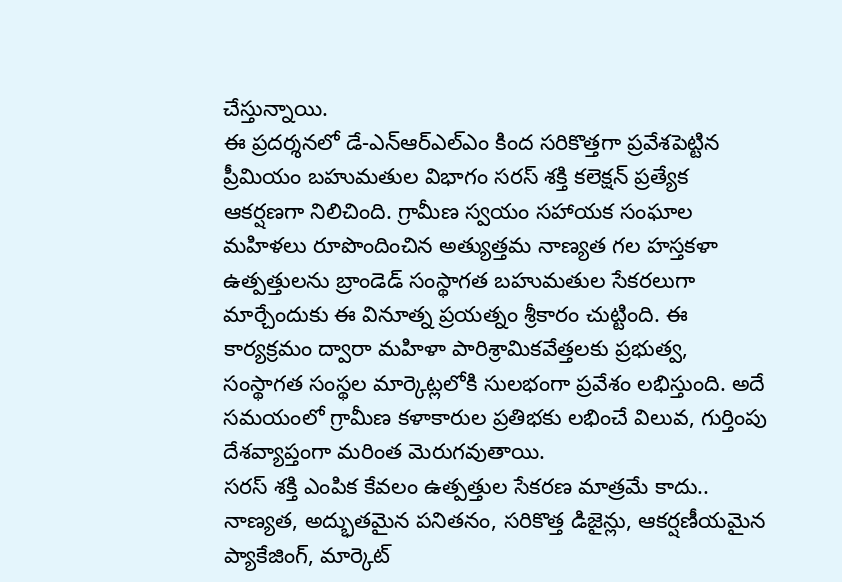చేస్తున్నాయి.
ఈ ప్రదర్శనలో డే-ఎన్ఆర్ఎల్ఎం కింద సరికొత్తగా ప్రవేశపెట్టిన ప్రీమియం బహుమతుల విభాగం సరస్ శక్తి కలెక్షన్ ప్రత్యేక ఆకర్షణగా నిలిచింది. గ్రామీణ స్వయం సహాయక సంఘాల మహిళలు రూపొందించిన అత్యుత్తమ నాణ్యత గల హస్తకళా ఉత్పత్తులను బ్రాండెడ్ సంస్థాగత బహుమతుల సేకరలుగా మార్చేందుకు ఈ వినూత్న ప్రయత్నం శ్రీకారం చుట్టింది. ఈ కార్యక్రమం ద్వారా మహిళా పారిశ్రామికవేత్తలకు ప్రభుత్వ, సంస్థాగత సంస్థల మార్కెట్లలోకి సులభంగా ప్రవేశం లభిస్తుంది. అదే సమయంలో గ్రామీణ కళాకారుల ప్రతిభకు లభించే విలువ, గుర్తింపు దేశవ్యాప్తంగా మరింత మెరుగవుతాయి.
సరస్ శక్తి ఎంపిక కేవలం ఉత్పత్తుల సేకరణ మాత్రమే కాదు.. నాణ్యత, అద్భుతమైన పనితనం, సరికొత్త డిజైన్లు, ఆకర్షణీయమైన ప్యాకేజింగ్, మార్కెట్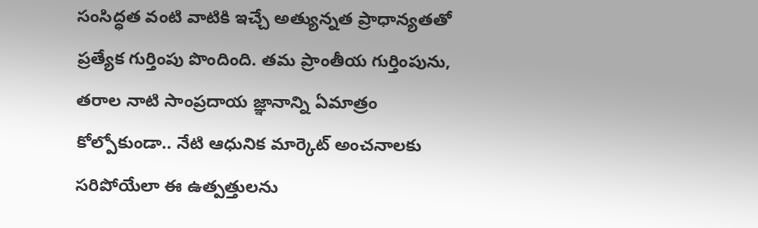సంసిద్ధత వంటి వాటికి ఇచ్చే అత్యున్నత ప్రాధాన్యతతో ప్రత్యేక గుర్తింపు పొందింది. తమ ప్రాంతీయ గుర్తింపును, తరాల నాటి సాంప్రదాయ జ్ఞానాన్ని ఏమాత్రం కోల్పోకుండా.. నేటి ఆధునిక మార్కెట్ అంచనాలకు సరిపోయేలా ఈ ఉత్పత్తులను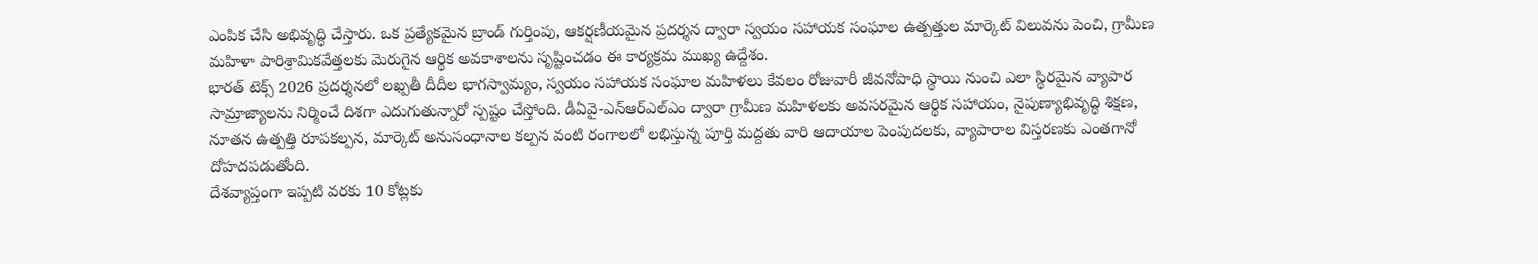ఎంపిక చేసి అభివృద్ధి చేస్తారు. ఒక ప్రత్యేకమైన బ్రాండ్ గుర్తింపు, ఆకర్షణీయమైన ప్రదర్శన ద్వారా స్వయం సహాయక సంఘాల ఉత్పత్తుల మార్కెట్ విలువను పెంచి, గ్రామీణ మహిళా పారిశ్రామికవేత్తలకు మెరుగైన ఆర్థిక అవకాశాలను సృష్టించడం ఈ కార్యక్రమ ముఖ్య ఉద్దేశం.
భారత్ టెక్స్ 2026 ప్రదర్శనలో లఖ్పతీ దీదీల భాగస్వామ్యం, స్వయం సహాయక సంఘాల మహిళలు కేవలం రోజువారీ జీవనోపాధి స్థాయి నుంచి ఎలా స్థిరమైన వ్యాపార సామ్రాజ్యాలను నిర్మించే దిశగా ఎదుగుతున్నారో స్పష్టం చేస్తోంది. డీఏవై-ఎన్ఆర్ఎల్ఎం ద్వారా గ్రామీణ మహిళలకు అవసరమైన ఆర్థిక సహాయం, నైపుణ్యాభివృద్ధి శిక్షణ, నూతన ఉత్పత్తి రూపకల్పన, మార్కెట్ అనుసంధానాల కల్పన వంటి రంగాలలో లభిస్తున్న పూర్తి మద్దతు వారి ఆదాయాల పెంపుదలకు, వ్యాపారాల విస్తరణకు ఎంతగానో దోహదపడుతోంది.
దేశవ్యాప్తంగా ఇప్పటి వరకు 10 కోట్లకు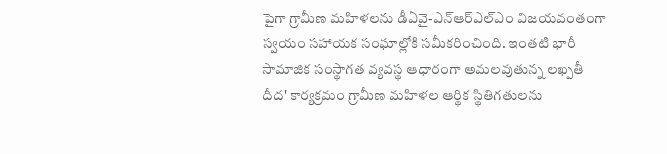పైగా గ్రామీణ మహిళలను డీఏవై-ఎన్ఆర్ఎల్ఎం విజయవంతంగా స్వయం సహాయక సంఘాల్లోకి సమీకరించింది. ఇంతటి భారీ సామాజిక సంస్థాగత వ్యవస్థ ఆధారంగా అమలవుతున్న లఖ్పతీ దీద' కార్యక్రమం గ్రామీణ మహిళల ఆర్థిక స్థితిగతులను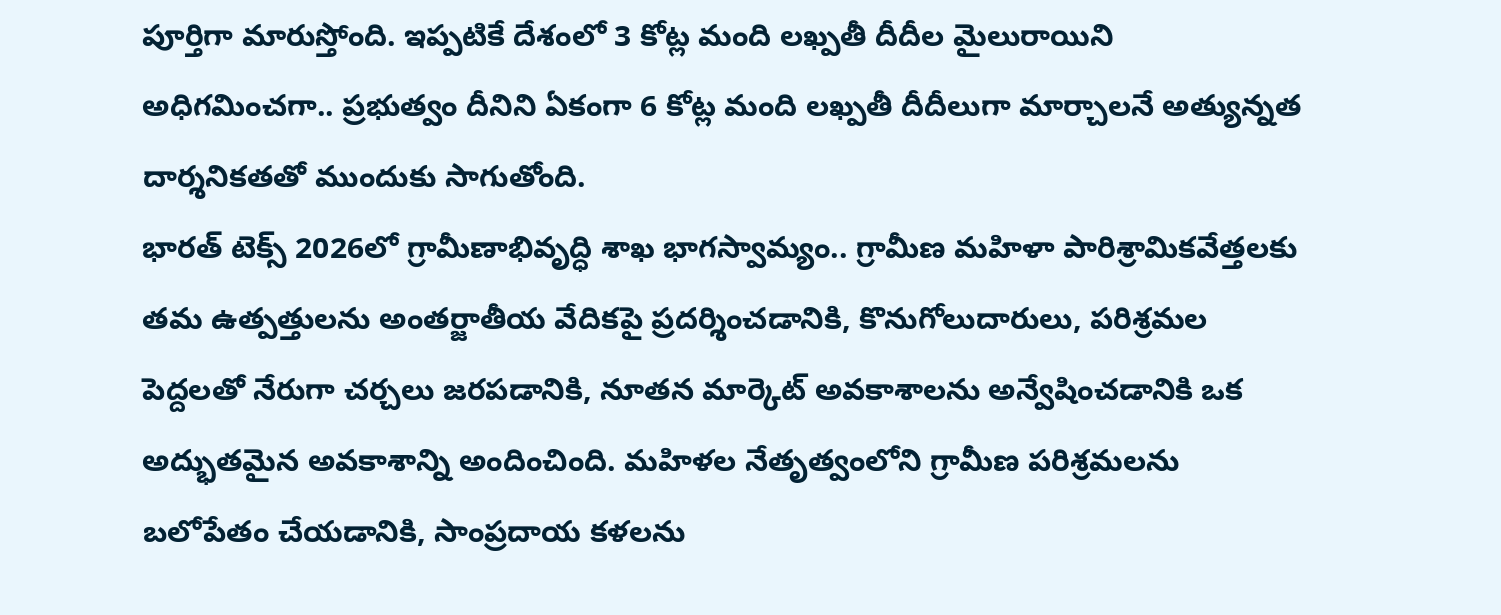పూర్తిగా మారుస్తోంది. ఇప్పటికే దేశంలో 3 కోట్ల మంది లఖ్పతీ దీదీల మైలురాయిని అధిగమించగా.. ప్రభుత్వం దీనిని ఏకంగా 6 కోట్ల మంది లఖ్పతీ దీదీలుగా మార్చాలనే అత్యున్నత దార్శనికతతో ముందుకు సాగుతోంది.
భారత్ టెక్స్ 2026లో గ్రామీణాభివృద్ధి శాఖ భాగస్వామ్యం.. గ్రామీణ మహిళా పారిశ్రామికవేత్తలకు తమ ఉత్పత్తులను అంతర్జాతీయ వేదికపై ప్రదర్శించడానికి, కొనుగోలుదారులు, పరిశ్రమల పెద్దలతో నేరుగా చర్చలు జరపడానికి, నూతన మార్కెట్ అవకాశాలను అన్వేషించడానికి ఒక అద్భుతమైన అవకాశాన్ని అందించింది. మహిళల నేతృత్వంలోని గ్రామీణ పరిశ్రమలను బలోపేతం చేయడానికి, సాంప్రదాయ కళలను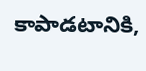కాపాడటానికి,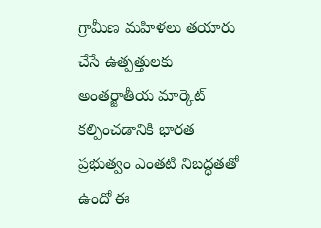గ్రామీణ మహిళలు తయారు చేసే ఉత్పత్తులకు అంతర్జాతీయ మార్కెట్ కల్పించడానికి భారత ప్రభుత్వం ఎంతటి నిబద్ధతతో ఉందో ఈ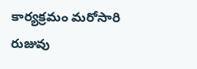కార్యక్రమం మరోసారి రుజువు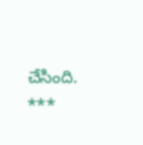చేసింది.
***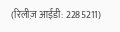(रिलीज़ आईडी: 2285211)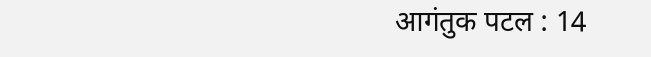आगंतुक पटल : 14